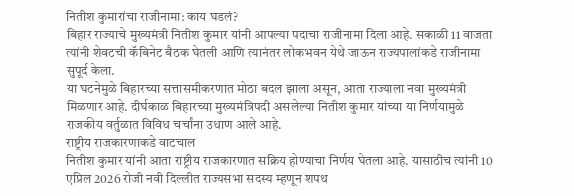नितीश कुमारांचा राजीनामा: काय घडलं?
बिहार राज्याचे मुख्यमंत्री नितीश कुमार यांनी आपल्या पदाचा राजीनामा दिला आहे. सकाळी 11 वाजता त्यांनी शेवटची कॅबिनेट बैठक घेतली आणि त्यानंतर लोकभवन येथे जाऊन राज्यपालांकडे राजीनामा सुपूर्द केला.
या घटनेमुळे बिहारच्या सत्तासमीकरणात मोठा बदल झाला असून, आता राज्याला नवा मुख्यमंत्री मिळणार आहे. दीर्घकाळ बिहारच्या मुख्यमंत्रिपदी असलेल्या नितीश कुमार यांच्या या निर्णयामुळे राजकीय वर्तुळात विविध चर्चांना उधाण आले आहे.
राष्ट्रीय राजकारणाकडे वाटचाल
नितीश कुमार यांनी आता राष्ट्रीय राजकारणात सक्रिय होण्याचा निर्णय घेतला आहे. यासाठीच त्यांनी 10 एप्रिल 2026 रोजी नवी दिल्लीत राज्यसभा सदस्य म्हणून शपथ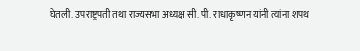घेतली. उपराष्ट्रपती तथा राज्यसभा अध्यक्ष सी. पी. राधाकृष्णन यांनी त्यांना शपथ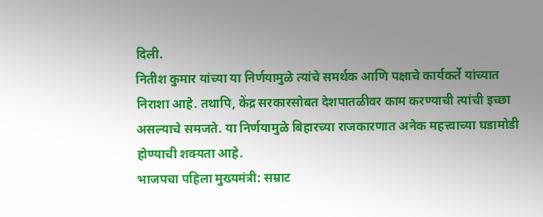दिली.
नितीश कुमार यांच्या या निर्णयामुळे त्यांचे समर्थक आणि पक्षाचे कार्यकर्ते यांच्यात निराशा आहे. तथापि, केंद्र सरकारसोबत देशपातळीवर काम करण्याची त्यांची इच्छा असल्याचे समजते. या निर्णयामुळे बिहारच्या राजकारणात अनेक महत्त्वाच्या घडामोडी होण्याची शक्यता आहे.
भाजपचा पहिला मुख्यमंत्री: सम्राट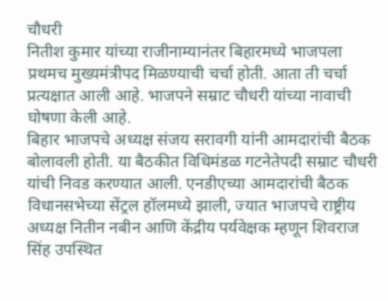चौधरी
नितीश कुमार यांच्या राजीनाम्यानंतर बिहारमध्ये भाजपला प्रथमच मुख्यमंत्रीपद मिळण्याची चर्चा होती. आता ती चर्चा प्रत्यक्षात आली आहे. भाजपने सम्राट चौधरी यांच्या नावाची घोषणा केली आहे.
बिहार भाजपचे अध्यक्ष संजय सरावगी यांनी आमदारांची बैठक बोलावली होती. या बैठकीत विधिमंडळ गटनेतेपदी सम्राट चौधरी यांची निवड करण्यात आली. एनडीएच्या आमदारांची बैठक विधानसभेच्या सेंट्रल हॉलमध्ये झाली, ज्यात भाजपचे राष्ट्रीय अध्यक्ष नितीन नबीन आणि केंद्रीय पर्यवेक्षक म्हणून शिवराज सिंह उपस्थित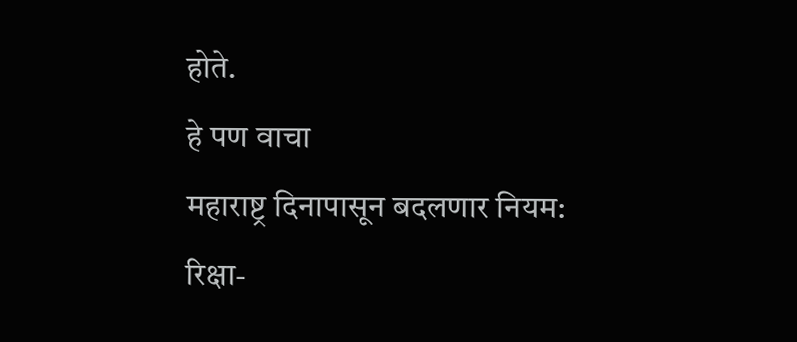होते.
हे पण वाचा
महाराष्ट्र दिनापासून बदलणार नियम: रिक्षा-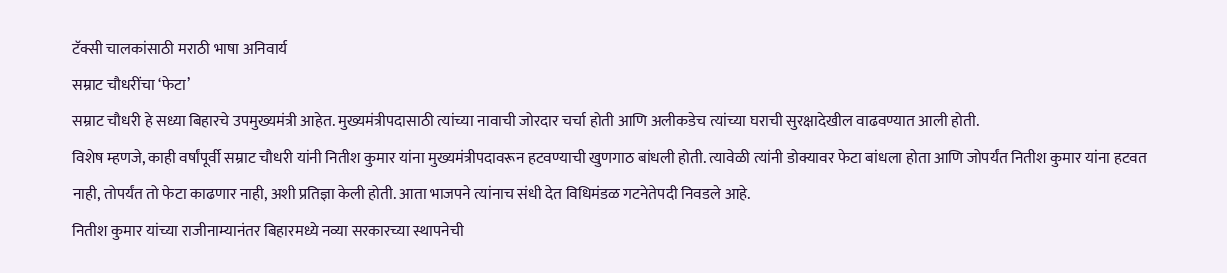टॅक्सी चालकांसाठी मराठी भाषा अनिवार्य
सम्राट चौधरींचा ‘फेटा’
सम्राट चौधरी हे सध्या बिहारचे उपमुख्यमंत्री आहेत. मुख्यमंत्रीपदासाठी त्यांच्या नावाची जोरदार चर्चा होती आणि अलीकडेच त्यांच्या घराची सुरक्षादेखील वाढवण्यात आली होती.
विशेष म्हणजे, काही वर्षांपूर्वी सम्राट चौधरी यांनी नितीश कुमार यांना मुख्यमंत्रीपदावरून हटवण्याची खुणगाठ बांधली होती. त्यावेळी त्यांनी डोक्यावर फेटा बांधला होता आणि जोपर्यंत नितीश कुमार यांना हटवत नाही, तोपर्यंत तो फेटा काढणार नाही, अशी प्रतिज्ञा केली होती. आता भाजपने त्यांनाच संधी देत विधिमंडळ गटनेतेपदी निवडले आहे.
नितीश कुमार यांच्या राजीनाम्यानंतर बिहारमध्ये नव्या सरकारच्या स्थापनेची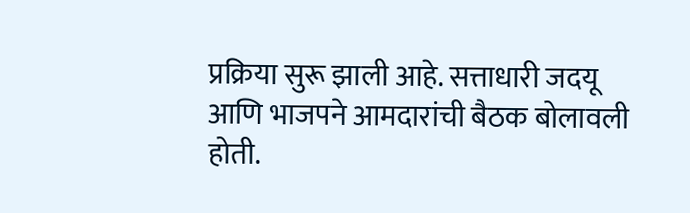प्रक्रिया सुरू झाली आहे. सत्ताधारी जदयू आणि भाजपने आमदारांची बैठक बोलावली होती.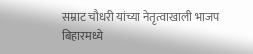सम्राट चौधरी यांच्या नेतृत्वाखाली भाजप बिहारमध्ये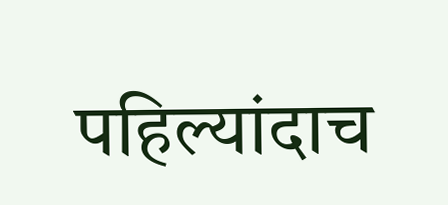पहिल्यांदाच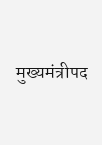मुख्यमंत्रीपद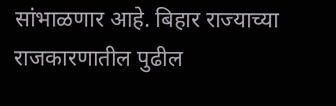सांभाळणार आहे. बिहार राज्याच्या राजकारणातील पुढील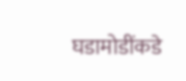घडामोडींकडे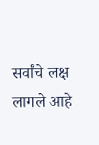सर्वांचे लक्ष लागले आहे